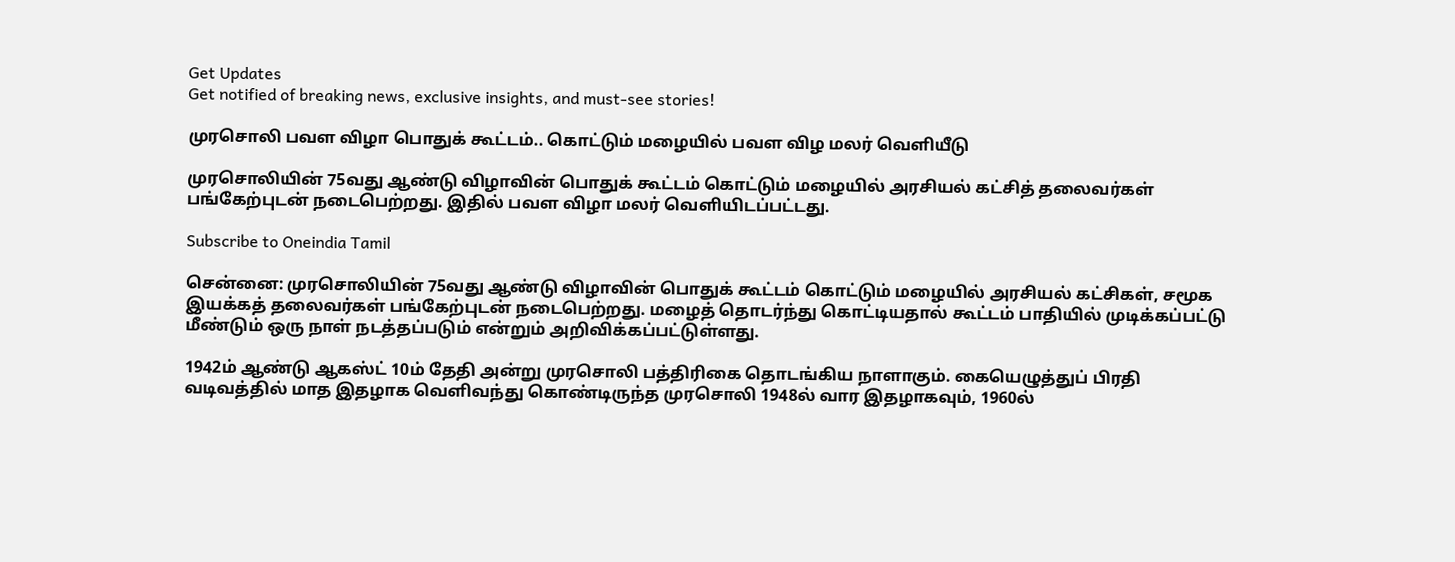Get Updates
Get notified of breaking news, exclusive insights, and must-see stories!

முரசொலி பவள விழா பொதுக் கூட்டம்.. கொட்டும் மழையில் பவள விழ மலர் வெளியீடு

முரசொலியின் 75வது ஆண்டு விழாவின் பொதுக் கூட்டம் கொட்டும் மழையில் அரசியல் கட்சித் தலைவர்கள் பங்கேற்புடன் நடைபெற்றது. இதில் பவள விழா மலர் வெளியிடப்பட்டது.

Subscribe to Oneindia Tamil

சென்னை: முரசொலியின் 75வது ஆண்டு விழாவின் பொதுக் கூட்டம் கொட்டும் மழையில் அரசியல் கட்சிகள், சமூக இயக்கத் தலைவர்கள் பங்கேற்புடன் நடைபெற்றது. மழைத் தொடர்ந்து கொட்டியதால் கூட்டம் பாதியில் முடிக்கப்பட்டு மீண்டும் ஒரு நாள் நடத்தப்படும் என்றும் அறிவிக்கப்பட்டுள்ளது.

1942ம் ஆண்டு ஆகஸ்ட் 10ம் தேதி அன்று முரசொலி பத்திரிகை தொடங்கிய நாளாகும். கையெழுத்துப் பிரதி வடிவத்தில் மாத இதழாக வெளிவந்து கொண்டிருந்த முரசொலி 1948ல் வார இதழாகவும், 1960ல்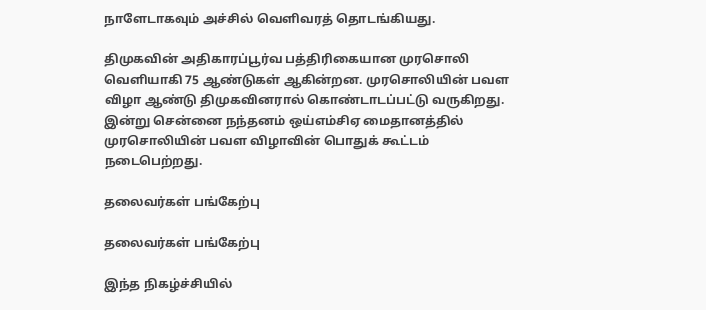நாளேடாகவும் அச்சில் வெளிவரத் தொடங்கியது.

திமுகவின் அதிகாரப்பூர்வ பத்திரிகையான முரசொலி வெளியாகி 75 ஆண்டுகள் ஆகின்றன. முரசொலியின் பவள விழா ஆண்டு திமுகவினரால் கொண்டாடப்பட்டு வருகிறது. இன்று சென்னை நந்தனம் ஒய்எம்சிஏ மைதானத்தில் முரசொலியின் பவள விழாவின் பொதுக் கூட்டம் நடைபெற்றது.

தலைவர்கள் பங்கேற்பு

தலைவர்கள் பங்கேற்பு

இந்த நிகழ்ச்சியில்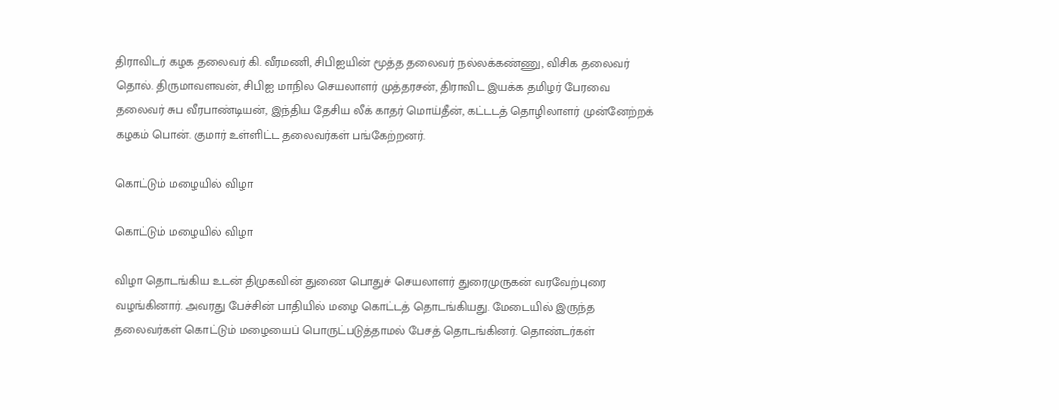திராவிடர் கழக தலைவர் கி. வீரமணி, சிபிஐயின் மூத்த தலைவர் நல்லக்கண்ணு, விசிக தலைவர் தொல். திருமாவளவன், சிபிஐ மாநில செயலாளர் முத்தரசன், திராவிட இயக்க தமிழர் பேரவை தலைவர் சுப வீரபாண்டியன், இந்திய தேசிய லீக் காதர் மொய்தீன், கட்டடத் தொழிலாளர் முன்னேற்றக் கழகம் பொன். குமார் உள்ளிட்ட தலைவர்கள் பங்கேற்றனர்.

கொட்டும் மழையில் விழா

கொட்டும் மழையில் விழா

விழா தொடங்கிய உடன் திமுகவின் துணை பொதுச் செயலாளர் துரைமுருகன் வரவேற்புரை வழங்கினார். அவரது பேச்சின் பாதியில் மழை கொட்டத் தொடங்கியது. மேடையில் இருந்த தலைவர்கள் கொட்டும் மழையைப் பொருட்படுத்தாமல் பேசத் தொடங்கினர். தொண்டர்கள்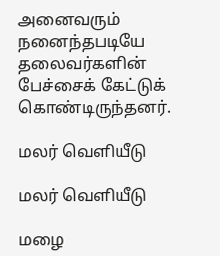அனைவரும் நனைந்தபடியே தலைவர்களின் பேச்சைக் கேட்டுக் கொண்டிருந்தனர்.

மலர் வெளியீடு

மலர் வெளியீடு

மழை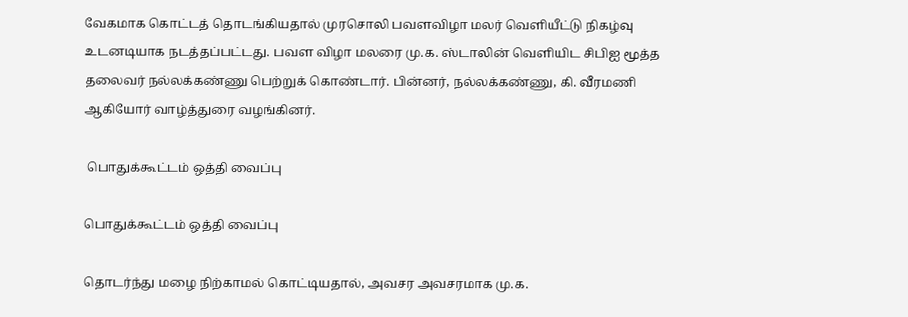வேகமாக கொட்டத் தொடங்கியதால் முரசொலி பவளவிழா மலர் வெளியீட்டு நிகழ்வு உடனடியாக நடத்தப்பட்டது. பவள விழா மலரை மு.க. ஸ்டாலின் வெளியிட சிபிஐ மூத்த தலைவர் நல்லக்கண்ணு பெற்றுக் கொண்டார். பின்னர், நல்லக்கண்ணு, கி. வீரமணி ஆகியோர் வாழ்த்துரை வழங்கினர்.

 பொதுக்கூட்டம் ஒத்தி வைப்பு

பொதுக்கூட்டம் ஒத்தி வைப்பு

தொடர்ந்து மழை நிற்காமல் கொட்டியதால், அவசர அவசரமாக மு.க.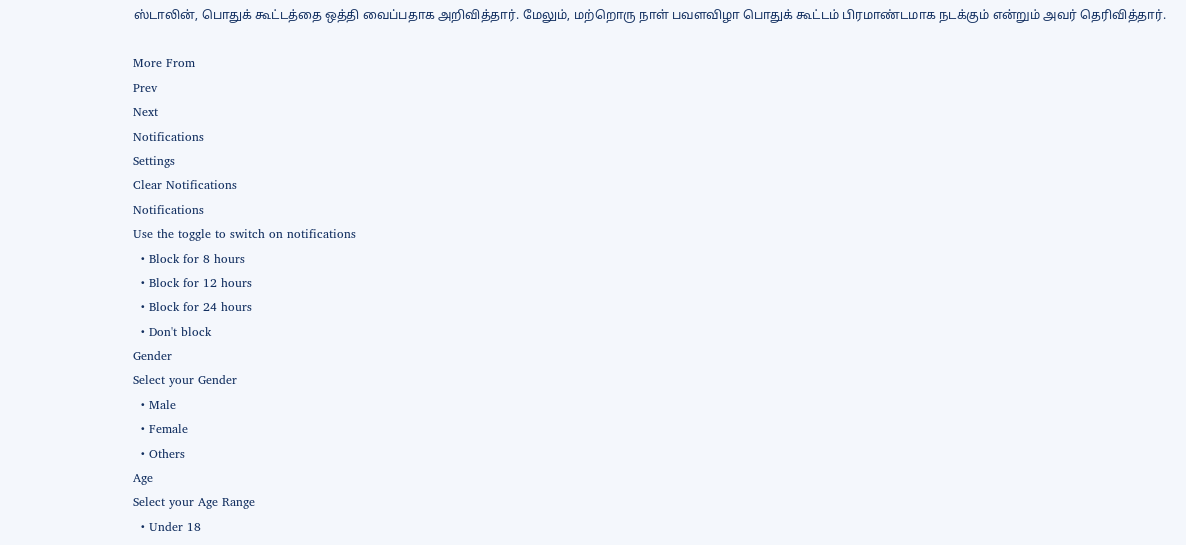ஸ்டாலின், பொதுக் கூட்டத்தை ஒத்தி வைப்பதாக அறிவித்தார். மேலும், மற்றொரு நாள் பவளவிழா பொதுக் கூட்டம் பிரமாண்டமாக நடக்கும் என்றும் அவர் தெரிவித்தார்.

More From
Prev
Next
Notifications
Settings
Clear Notifications
Notifications
Use the toggle to switch on notifications
  • Block for 8 hours
  • Block for 12 hours
  • Block for 24 hours
  • Don't block
Gender
Select your Gender
  • Male
  • Female
  • Others
Age
Select your Age Range
  • Under 18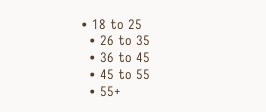• 18 to 25
  • 26 to 35
  • 36 to 45
  • 45 to 55
  • 55+